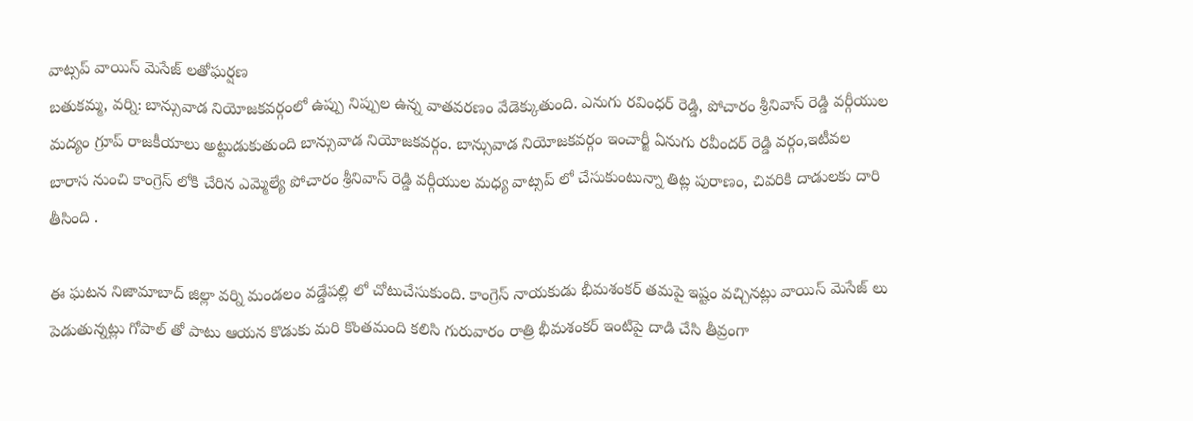వాట్సప్ వాయిస్ మెసేజ్ లతోఘర్షణ
బతుకమ్మ, వర్ని: బాన్సువాడ నియోజకవర్గంలో ఉప్పు నిప్పుల ఉన్న వాతవరణం వేడెక్కుతుంది. ఎనుగు రవింధర్ రెడ్డి, పోచారం శ్రీనివాస్ రెడ్డి వర్గీయుల మద్యం గ్రూప్ రాజకీయాలు అట్టుడుకుతుంది బాన్సువాడ నియోజకవర్గం. బాన్సువాడ నియోజకవర్గం ఇంచార్జీ ఏనుగు రవీందర్ రెడ్డి వర్గం,ఇటీవల బారాస నుంచి కాంగ్రెస్ లోకి చేరిన ఎమ్మెల్యే పోచారం శ్రీనివాస్ రెడ్డి వర్గీయుల మధ్య వాట్సప్ లో చేసుకుంటున్నా తిట్ల పురాణం, చివరికి దాడులకు దారి తీసింది .

ఈ ఘటన నిజామాబాద్ జిల్లా వర్ని మండలం వడ్డేపల్లి లో చోటుచేసుకుంది. కాంగ్రెస్ నాయకుడు భీమశంకర్ తమపై ఇష్టం వచ్చినట్లు వాయిస్ మెసేజ్ లు పెడుతున్నట్లు గోపాల్ తో పాటు ఆయన కొడుకు మరి కొంతమంది కలిసి గురువారం రాత్రి భీమశంకర్ ఇంటిపై దాడి చేసి తీవ్రంగా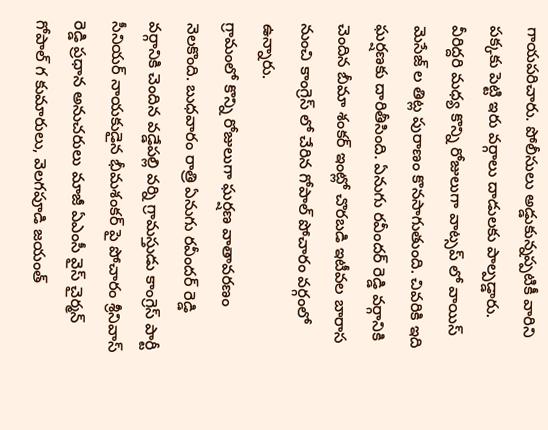గాయపరిచారు. పోలీసులు అడ్డుకున్నప్పటికీ వారిని పక్కకు పెట్టి ఇరు వర్గాలు దాడులకు పాల్పడ్డారు. వీరిద్దరి మధ్య కొన్ని రోజులుగా వాట్సప్ లో వాయిస్ మెసేజ్ ల తిట్ల పురాణం కొనసాగుతుంది. చివరికి ఇది ఘర్షణకు దారితీసింది. ఏనుగు రవీందర్ రెడ్డి వర్గానికి చెందిన బీమా శంకర్ ఇంట్లో చొరబడి ఇటీవల బారాస నుంచి కాంగ్రెస్ లో చేరిన గోపాల్ పోచారం వర్గంలో ఉన్నారు.
గ్రామంలో కొన్ని రోజులుగా ఘర్షణ వాతావరణం నెలకొంది. బుధవారం రాత్రి ఏనుగు రవీందర్ రెడ్డి వర్గానికి చెందిన వడ్డేపల్లి వర్ని గ్రామస్తుడు కాంగ్రెస్ పార్టీ సీనియర్ నాయకుడైన భీమశంకర్ పై పోచారం శ్రీనివాస్ రెడ్డి ప్రధాన అనుచరులు మాజీ ఏఎంసీ వైస్ చైర్మన్ గోపాల్ గ కుమారులు, వెలగపూడి జయంత్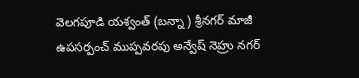వెలగపూడి యశ్వంత్ (బన్నా ) శ్రీనగర్ మాజీ ఉపసర్పంచ్ ముప్పవరపు అన్వేష్ నెహ్రు నగర్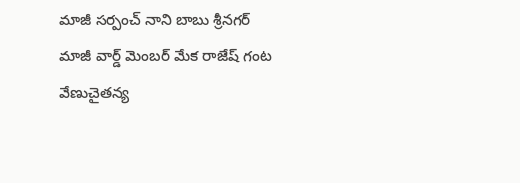మాజీ సర్పంచ్ నాని బాబు శ్రీనగర్ మాజీ వార్డ్ మెంబర్ మేక రాజేష్ గంట వేణుచైతన్య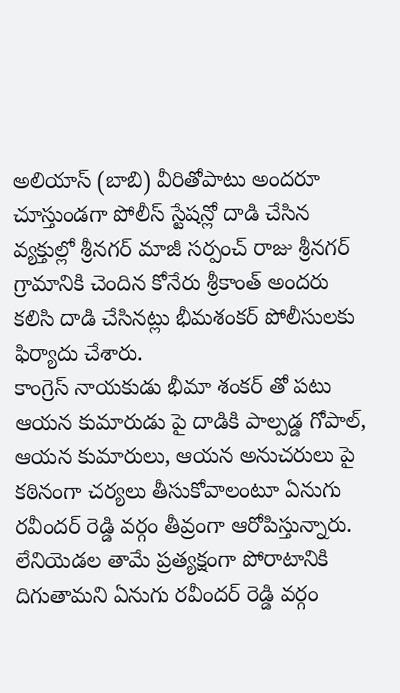అలియాస్ (బాబి) వీరితోపాటు అందరూ చూస్తుండగా పోలీస్ స్టేషన్లో దాడి చేసిన వ్యక్తుల్లో శ్రీనగర్ మాజీ సర్పంచ్ రాజు శ్రీనగర్ గ్రామానికి చెందిన కోనేరు శ్రీకాంత్ అందరు కలిసి దాడి చేసినట్లు భీమశంకర్ పోలీసులకు ఫిర్యాదు చేశారు.
కాంగ్రెస్ నాయకుడు భీమా శంకర్ తో పటు ఆయన కుమారుడు పై దాడికి పాల్పడ్డ గోపాల్, ఆయన కుమారులు, ఆయన అనుచరులు పై కఠినంగా చర్యలు తీసుకోవాలంటూ ఏనుగు రవీందర్ రెడ్డి వర్గం తీవ్రంగా ఆరోపిస్తున్నారు. లేనియెడల తామే ప్రత్యక్షంగా పోరాటానికి దిగుతామని ఏనుగు రవీందర్ రెడ్డి వర్గం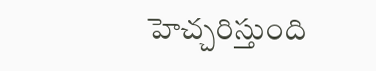హెచ్చరిస్తుంది